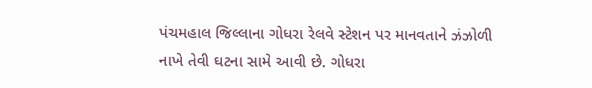પંચમહાલ જિલ્લાના ગોધરા રેલવે સ્ટેશન પર માનવતાને ઝંઝોળી નાખે તેવી ઘટના સામે આવી છે. ગોધરા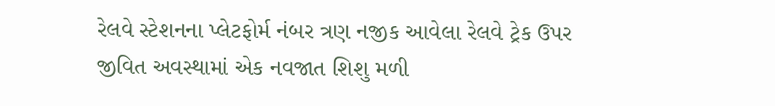રેલવે સ્ટેશનના પ્લેટફોર્મ નંબર ત્રણ નજીક આવેલા રેલવે ટ્રેક ઉપર જીવિત અવસ્થામાં એક નવજાત શિશુ મળી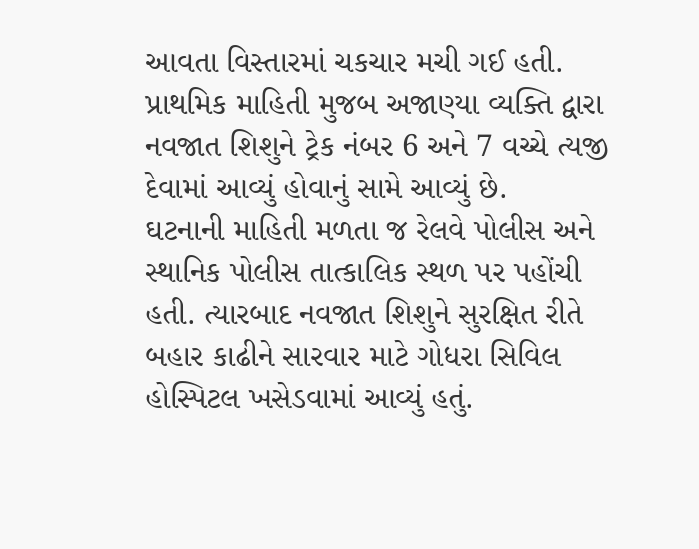આવતા વિસ્તારમાં ચકચાર મચી ગઈ હતી. પ્રાથમિક માહિતી મુજબ અજાણ્યા વ્યક્તિ દ્વારા નવજાત શિશુને ટ્રેક નંબર 6 અને 7 વચ્ચે ત્યજી દેવામાં આવ્યું હોવાનું સામે આવ્યું છે.
ઘટનાની માહિતી મળતા જ રેલવે પોલીસ અને સ્થાનિક પોલીસ તાત્કાલિક સ્થળ પર પહોંચી હતી. ત્યારબાદ નવજાત શિશુને સુરક્ષિત રીતે બહાર કાઢીને સારવાર માટે ગોધરા સિવિલ હોસ્પિટલ ખસેડવામાં આવ્યું હતું.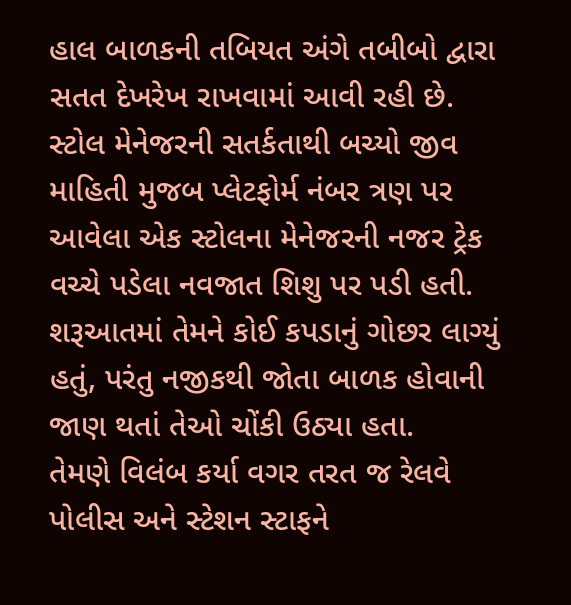હાલ બાળકની તબિયત અંગે તબીબો દ્વારા સતત દેખરેખ રાખવામાં આવી રહી છે.
સ્ટોલ મેનેજરની સતર્કતાથી બચ્યો જીવ
માહિતી મુજબ પ્લેટફોર્મ નંબર ત્રણ પર આવેલા એક સ્ટોલના મેનેજરની નજર ટ્રેક વચ્ચે પડેલા નવજાત શિશુ પર પડી હતી. શરૂઆતમાં તેમને કોઈ કપડાનું ગોછર લાગ્યું હતું, પરંતુ નજીકથી જોતા બાળક હોવાની જાણ થતાં તેઓ ચોંકી ઉઠ્યા હતા.
તેમણે વિલંબ કર્યા વગર તરત જ રેલવે પોલીસ અને સ્ટેશન સ્ટાફને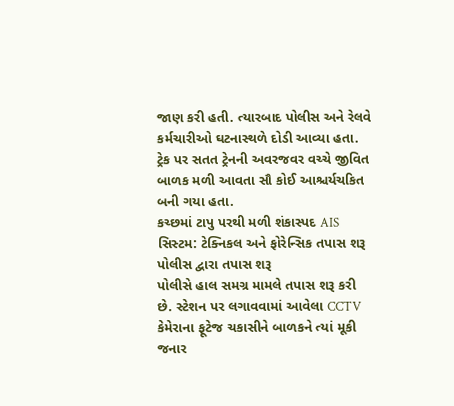જાણ કરી હતી. ત્યારબાદ પોલીસ અને રેલવે કર્મચારીઓ ઘટનાસ્થળે દોડી આવ્યા હતા. ટ્રેક પર સતત ટ્રેનની અવરજવર વચ્ચે જીવિત બાળક મળી આવતા સૌ કોઈ આશ્ચર્યચકિત બની ગયા હતા.
કચ્છમાં ટાપુ પરથી મળી શંકાસ્પદ AIS સિસ્ટમ: ટેક્નિકલ અને ફોરેન્સિક તપાસ શરૂ
પોલીસ દ્વારા તપાસ શરૂ
પોલીસે હાલ સમગ્ર મામલે તપાસ શરૂ કરી છે. સ્ટેશન પર લગાવવામાં આવેલા CCTV કેમેરાના ફૂટેજ ચકાસીને બાળકને ત્યાં મૂકી જનાર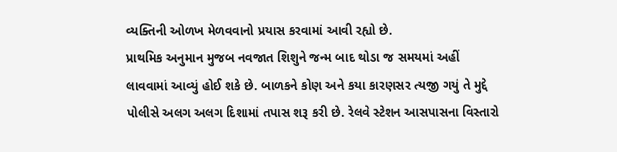વ્યક્તિની ઓળખ મેળવવાનો પ્રયાસ કરવામાં આવી રહ્યો છે.
પ્રાથમિક અનુમાન મુજબ નવજાત શિશુને જન્મ બાદ થોડા જ સમયમાં અહીં લાવવામાં આવ્યું હોઈ શકે છે. બાળકને કોણ અને કયા કારણસર ત્યજી ગયું તે મુદ્દે પોલીસે અલગ અલગ દિશામાં તપાસ શરૂ કરી છે. રેલવે સ્ટેશન આસપાસના વિસ્તારો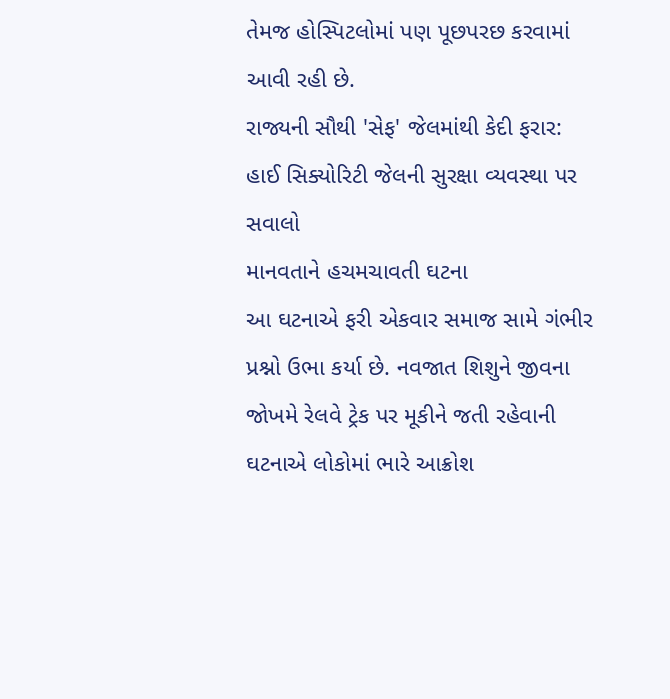તેમજ હોસ્પિટલોમાં પણ પૂછપરછ કરવામાં આવી રહી છે.
રાજ્યની સૌથી 'સેફ' જેલમાંથી કેદી ફરાર: હાઈ સિક્યોરિટી જેલની સુરક્ષા વ્યવસ્થા પર સવાલો
માનવતાને હચમચાવતી ઘટના
આ ઘટનાએ ફરી એકવાર સમાજ સામે ગંભીર પ્રશ્નો ઉભા કર્યા છે. નવજાત શિશુને જીવના જોખમે રેલવે ટ્રેક પર મૂકીને જતી રહેવાની ઘટનાએ લોકોમાં ભારે આક્રોશ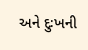અને દુઃખની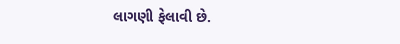લાગણી ફેલાવી છે.